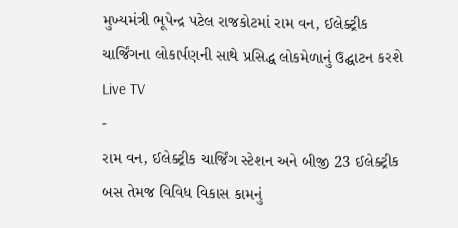મુખ્યમંત્રી ભૂપેન્દ્ર પટેલ રાજકોટમાં રામ વન, ઈલેક્ટ્રીક ચાર્જિંગના લોકાર્પણની સાથે પ્રસિદ્ધ લોકમેળાનું ઉદ્ઘાટન કરશે
Live TV
-
રામ વન, ઈલેક્ટ્રીક ચાર્જિંગ સ્ટેશન અને બીજી 23 ઈલેક્ટ્રીક બસ તેમજ વિવિધ વિકાસ કામનું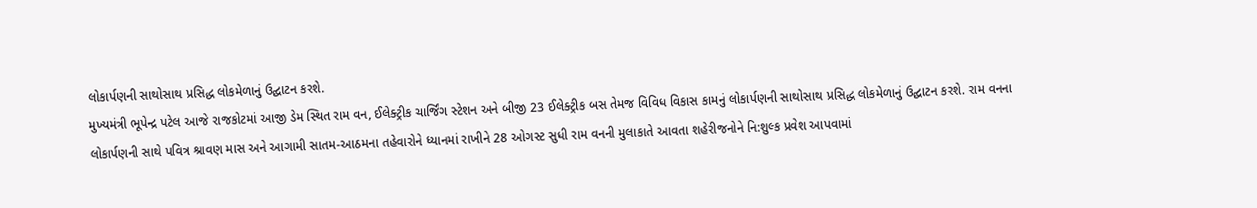લોકાર્પણની સાથોસાથ પ્રસિદ્ધ લોકમેળાનું ઉદ્ઘાટન કરશે.
મુખ્યમંત્રી ભૂપેન્દ્ર પટેલ આજે રાજકોટમાં આજી ડેમ સ્થિત રામ વન, ઈલેક્ટ્રીક ચાર્જિંગ સ્ટેશન અને બીજી 23 ઈલેક્ટ્રીક બસ તેમજ વિવિધ વિકાસ કામનું લોકાર્પણની સાથોસાથ પ્રસિદ્ધ લોકમેળાનું ઉદ્ઘાટન કરશે. રામ વનના લોકાર્પણની સાથે પવિત્ર શ્રાવણ માસ અને આગામી સાતમ-આઠમના તહેવારોને ધ્યાનમાં રાખીને 28 ઓગસ્ટ સુધી રામ વનની મુલાકાતે આવતા શહેરીજનોને નિ:શુલ્ક પ્રવેશ આપવામાં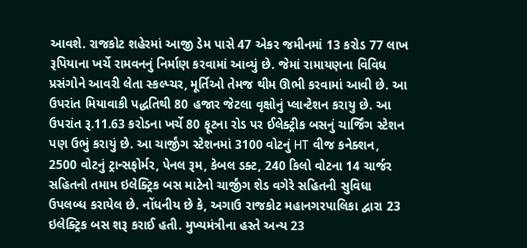આવશે. રાજકોટ શહેરમાં આજી ડેમ પાસે 47 એકર જમીનમાં 13 કરોડ 77 લાખ રૂપિયાના ખર્ચે રામવનનું નિર્માણ કરવામાં આવ્યું છે. જેમાં રામાયણના વિવિધ પ્રસંગોને આવરી લેતા સ્કલ્પ્ચર, મૂર્તિઓ તેમજ થીમ ઊભી કરવામાં આવી છે. આ ઉપરાંત મિયાવાકી પદ્ધતિથી 80 હજાર જેટલા વૃક્ષોનું પ્લાન્ટેશન કરાયુ છે. આ ઉપરાંત રૂ.11.63 કરોડના ખર્ચે 80 ફૂટના રોડ પર ઈલેક્ટ્રીક બસનું ચાર્જિંગ સ્ટેશન પણ ઉભું કરાયું છે. આ ચાર્જીંગ સ્ટેશનમાં 3100 વોટનું HT વીજ કનેક્શન, 2500 વોટનું ટ્રાન્સફોર્મર, પેનલ રૂમ, કેબલ ડક્ટ, 240 કિલો વોટના 14 ચાર્જર સહિતનો તમામ ઇલેક્ટ્રિક બસ માટેનો ચાર્જીંગ શેડ વગેરે સહિતની સુવિધા ઉપલબ્ધ કરાયેલ છે. નોંધનીય છે કે, અગાઉ રાજકોટ મહાનગરપાલિકા દ્વારા 23 ઇલેક્ટ્રિક બસ શરૂ કરાઈ હતી. મુખ્યમંત્રીના હસ્તે અન્ય 23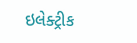ઇલેક્ટ્રીક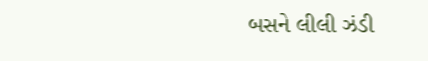બસને લીલી ઝંડી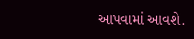આપવામાં આવશે.